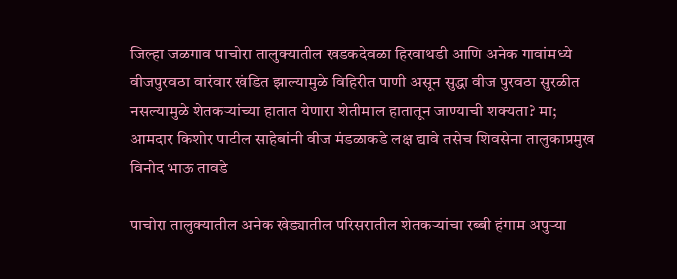जिल्हा जळगाव पाचोरा तालुक्यातील खडकदेवळा हिरवाथडी आणि अनेक गावांमध्ये वीजपुरवठा वारंवार खंडित झाल्यामुळे विहिरीत पाणी असून सुद्धा वीज पुरवठा सुरळीत नसल्यामुळे शेतकऱ्यांच्या हातात येणारा शेतीमाल हातातून जाण्याची शक्यता? मा; आमदार किशोर पाटील साहेबांनी वीज मंडळाकडे लक्ष द्यावे तसेच शिवसेना तालुकाप्रमुख विनोद भाऊ तावडे

पाचोरा तालुक्यातील अनेक खेड्यातील परिसरातील शेतकऱ्यांचा रब्बी हंगाम अपुऱ्या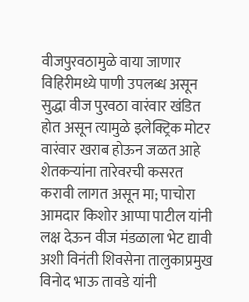वीजपुरवठामुळे वाया जाणार विहिरीमध्ये पाणी उपलब्ध असून सुद्धा वीज पुरवठा वारंवार खंडित होत असून त्यामुळे इलेक्ट्रिक मोटर वारंवार खराब होऊन जळत आहे शेतकऱ्यांना तारेवरची कसरत करावी लागत असून मा; पाचोरा आमदार किशोर आप्पा पाटील यांनी लक्ष देऊन वीज मंडळाला भेट द्यावी अशी विनंती शिवसेना तालुकाप्रमुख विनोद भाऊ तावडे यांनी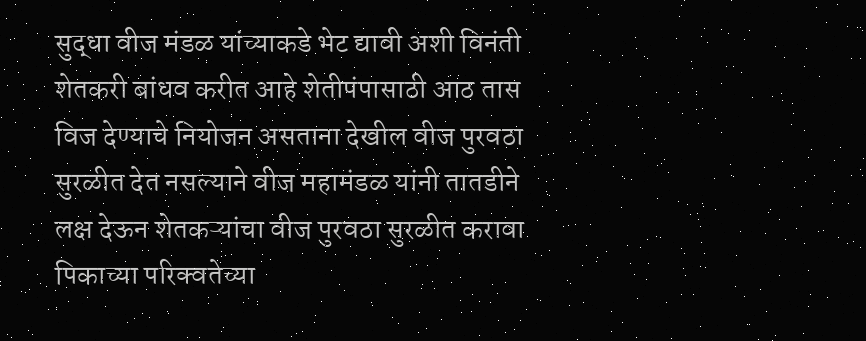सुद्धा वीज मंडळ यांच्याकडे भेट द्यावी अशी विनंती शेतकरी बांधव करीत आहे शेतीपंपासाठी आठ तास विज देण्याचे नियोजन असताना देखील वीज पुरवठा सुरळीत देत नसल्याने वीज महामंडळ यांनी तातडीने लक्ष देऊन शेतकऱ्यांचा वीज पुरवठा सुरळीत करावा पिकाच्या परिक्वतेच्या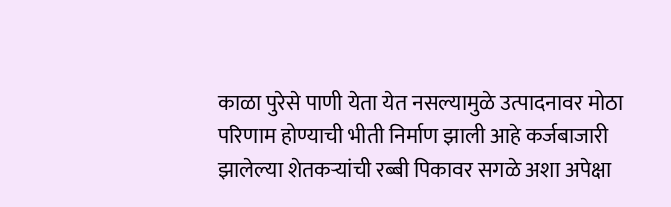काळा पुरेसे पाणी येता येत नसल्यामुळे उत्पादनावर मोठा परिणाम होण्याची भीती निर्माण झाली आहे कर्जबाजारी झालेल्या शेतकऱ्यांची रब्बी पिकावर सगळे अशा अपेक्षा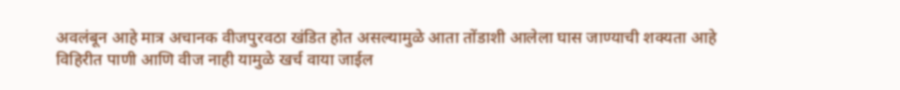अवलंबून आहे मात्र अचानक वीजपुरवठा खंडित होत असल्यामुळे आता तोंडाशी आलेला घास जाण्याची शक्यता आहे विहिरीत पाणी आणि वीज नाही यामुळे खर्च वाया जाईल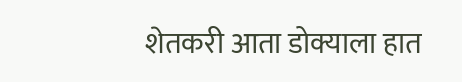शेतकरी आता डोक्याला हात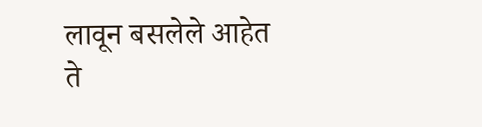लावून बसलेले आहेत
ते